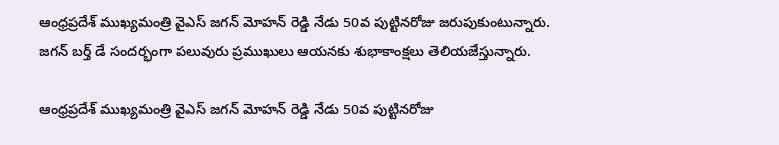ఆంధ్రప్రదేశ్ ముఖ్యమంత్రి వైఎస్ జగన్ ‌మోహన్ రెడ్డి నేడు 50వ పుట్టినరోజు జరుపుకుంటున్నారు. జగన్ బర్త్ డే సందర్భంగా పలువురు ప్రముఖులు ఆయనకు శుభాకాంక్షలు తెలియజేస్తున్నారు.

ఆంధ్రప్రదేశ్ ముఖ్యమంత్రి వైఎస్ జగన్ ‌మోహన్ రెడ్డి నేడు 50వ పుట్టినరోజు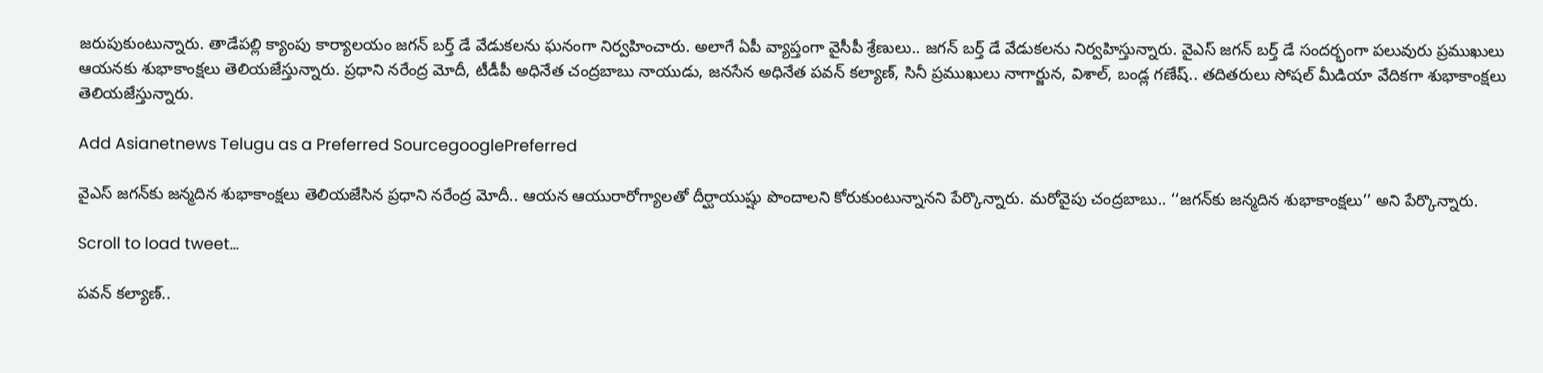జరుపుకుంటున్నారు. తాడేపల్లి క్యాంపు కార్యాలయం జగన్ బర్త్ డే వేడుకలను ఘనంగా నిర్వహించారు. అలాగే ఏపీ వ్యాప్తంగా వైసీపీ శ్రేణులు.. జగన్ బర్త్ డే వేడుకలను నిర్వహిస్తున్నారు. వైఎస్ జగన్ బర్త్ డే సందర్భంగా పలువురు ప్రముఖులు ఆయనకు శుభాకాంక్షలు తెలియజేస్తున్నారు. ప్రధాని నరేంద్ర మోదీ, టీడీపీ అధినేత చంద్రబాబు నాయుడు, జనసేన అధినేత పవన్ కల్యాణ్‌, సినీ ప్రముఖులు నాగార్జున, విశాల్, బండ్ల గణేష్.. తదితరులు సోషల్ మీడియా వేదికగా శుభాకాంక్షలు తెలియజేస్తున్నారు.

Add Asianetnews Telugu as a Preferred SourcegooglePreferred

వైఎస్ జగన్‌కు జన్మదిన శుభాకాంక్షలు తెలియజేసిన ప్రధాని నరేంద్ర మోదీ.. ఆయన ఆయురారోగ్యాలతో దీర్ఘాయుష్షు పొందాలని కోరుకుంటున్నానని పేర్కొన్నారు. మరోవైపు చంద్రబాబు.. ‘‘జగన్‌కు జన్మదిన శుభాకాంక్షలు’’ అని పేర్కొన్నారు.

Scroll to load tweet…

పవన్ కల్యాణ్..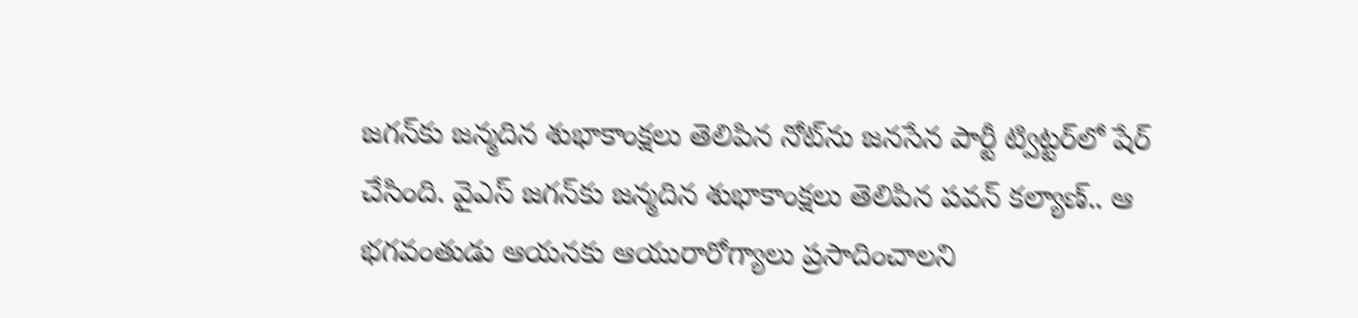జగన్‌కు జన్మదిన శుభాకాంక్షలు తెలిపిన నోట్‌ను జనసేన పార్టీ ట్విట్టర్‌లో షేర్ చేసింది. వైఎస్ జగన్‌కు జన్మదిన శుభాకాంక్షలు తెలిపిన పవన్ కల్యాణ్.. ఆ భగవంతుడు ఆయనకు ఆయురారోగ్యాలు ప్రసాదించాలని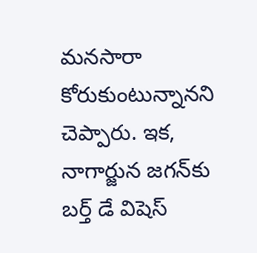మనసారా కోరుకుంటున్నానని చెప్పారు. ఇక, నాగార్జున జగన్‌కు బర్త్‌ డే విషెస్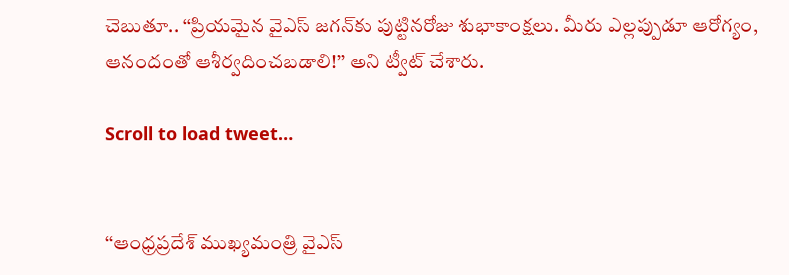చెబుతూ.. ‘‘ప్రియమైన వైఎస్‌ జగన్‌కు పుట్టినరోజు శుభాకాంక్షలు. మీరు ఎల్లప్పుడూ ఆరోగ్యం, ఆనందంతో ఆశీర్వదించబడాలి!’’ అని ట్వీట్ చేశారు.

Scroll to load tweet…


‘‘ఆంధ్రప్రదేశ్ ముఖ్యమంత్రి వైఎస్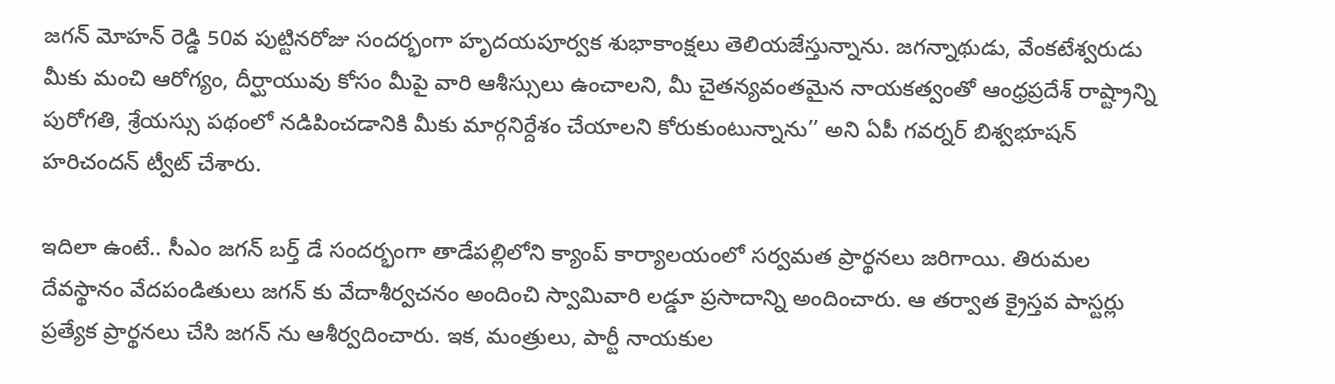జగన్ మోహన్ రెడ్డి 50వ పుట్టినరోజు సందర్భంగా హృదయపూర్వక శుభాకాంక్షలు తెలియజేస్తున్నాను. జగన్నాథుడు, వేంకటేశ్వరుడు మీకు మంచి ఆరోగ్యం, దీర్ఘాయువు కోసం మీపై వారి ఆశీస్సులు ఉంచాలని, మీ చైతన్యవంతమైన నాయకత్వంతో ఆంధ్రప్రదేశ్ రాష్ట్రాన్ని పురోగతి, శ్రేయస్సు పథంలో నడిపించడానికి మీకు మార్గనిర్దేశం చేయాలని కోరుకుంటున్నాను’’ అని ఏపీ గవర్నర్ బిశ్వభూషన్ హరిచందన్ ట్వీట్ చేశారు.

ఇదిలా ఉంటే.. సీఎం జగన్ బర్త్ డే సందర్భంగా తాడేపల్లిలోని క్యాంప్ కార్యాలయంలో సర్వమత ప్రార్థనలు జరిగాయి. తిరుమల దేవస్థానం వేదపండితులు జగన్ కు వేదాశీర్వచనం అందించి స్వామివారి లడ్డూ ప్రసాదాన్ని అందించారు. ఆ తర్వాత క్రైస్తవ పాస్టర్లు ప్రత్యేక ప్రార్థనలు చేసి జగన్ ను ఆశీర్వదించారు. ఇక, మంత్రులు, పార్టీ నాయకుల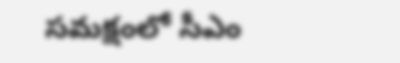సమక్షంలో సీఎం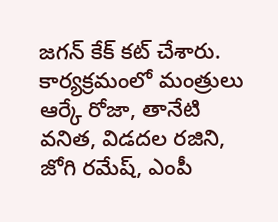జగన్ కేక్ కట్ చేశారు. కార్య‌క్ర‌మంలో మంత్రులు ఆర్కే రోజా, తానేటి వ‌నిత‌, విడ‌ద‌ల ర‌జిని, జోగి ర‌మేష్‌, ఎంపీ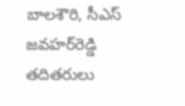బాల‌శౌరి, సీఎస్ జ‌వ‌హ‌ర్‌రెడ్డి త‌దిత‌రులు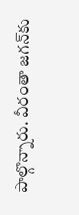పాల్గొన్నారు. వీరంతా జగన్‌కు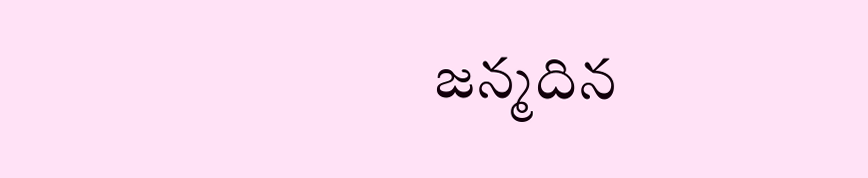జన్మదిన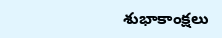శుభాకాంక్షలు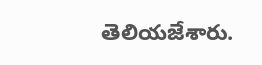తెలియజేశారు.